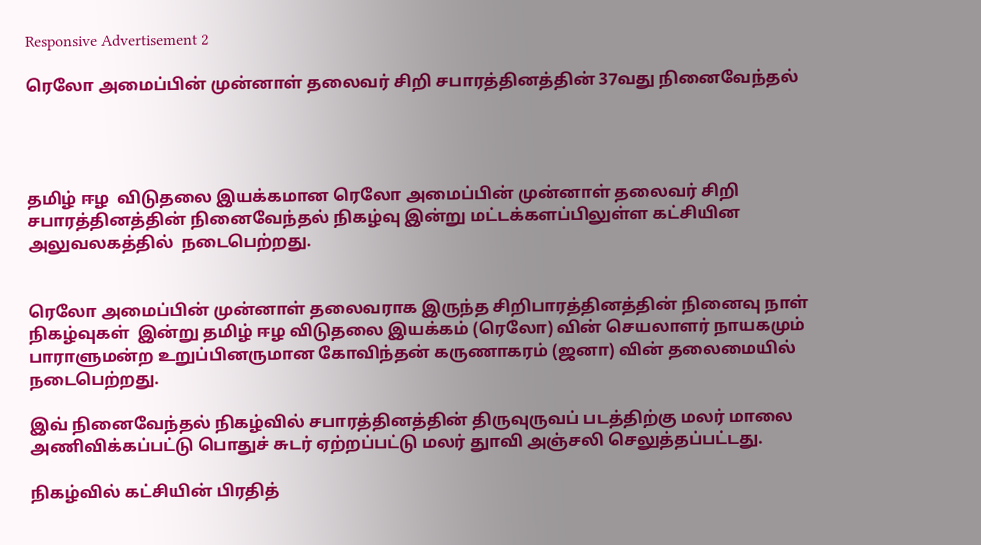Responsive Advertisement 2

ரெலோ அமைப்பின் முன்னாள் தலைவர் சிறி சபாரத்தினத்தின் 37வது நினைவேந்தல்




தமிழ் ஈழ  விடுதலை இயக்கமான ரெலோ அமைப்பின் முன்னாள் தலைவர் சிறி சபாரத்தினத்தின் நினைவேந்தல் நிகழ்வு இன்று மட்டக்களப்பிலுள்ள கட்சியின அலுவலகத்தில்  நடைபெற்றது.


ரெலோ அமைப்பின் முன்னாள் தலைவராக இருந்த சிறிபாரத்தினத்தின் நினைவு நாள் நிகழ்வுகள்  இன்று தமிழ் ஈழ விடுதலை இயக்கம் (ரெலோ) வின் செயலாளர் நாயகமும் பாராளுமன்ற உறுப்பினருமான கோவிந்தன் கருணாகரம் (ஜனா) வின் தலைமையில் நடைபெற்றது.

இவ் நினைவேந்தல் நிகழ்வில் சபாரத்தினத்தின் திருவுருவப் படத்திற்கு மலர் மாலை அணிவிக்கப்பட்டு பொதுச் சுடர் ஏற்றப்பட்டு மலர் துாவி அஞ்சலி செலுத்தப்பட்டது.

நிகழ்வில் கட்சியின் பிரதித்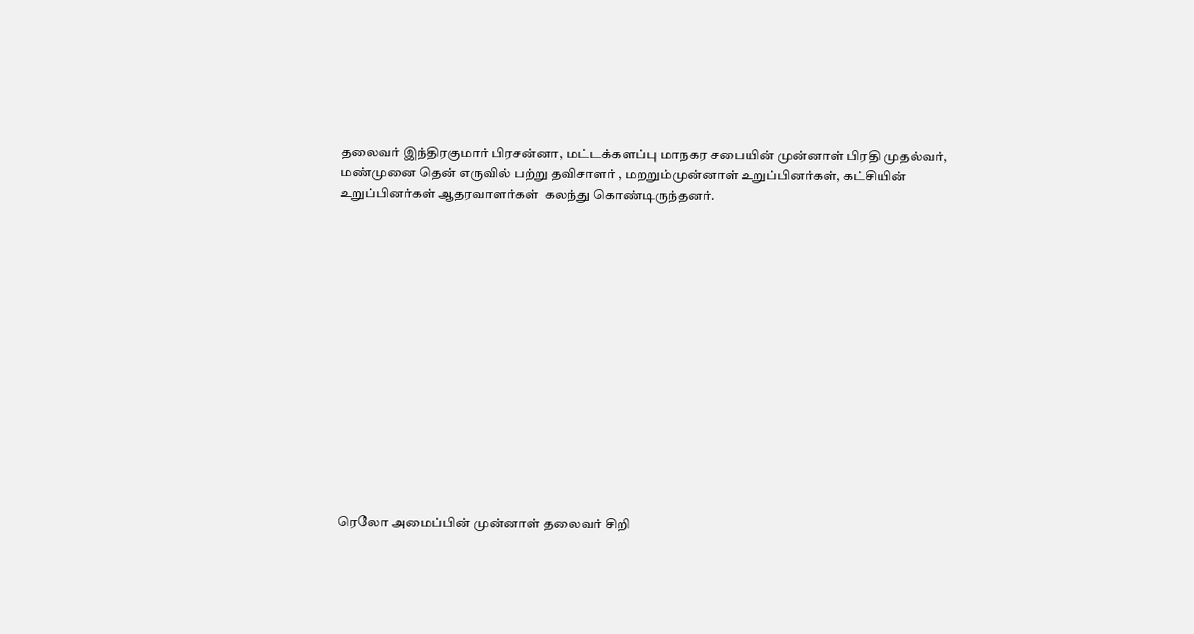தலைவர் இந்திரகுமார் பிரசன்னா, மட்டக்களப்பு மாநகர சபையின் முன்னாள் பிரதி முதல்வர், மண்முனை தென் எருவில் பற்று தவிசாளர் , மறறும்முன்னாள் உறுப்பினர்கள், கட்சியின் உறுப்பினர்கள் ஆதரவாளர்கள்  கலந்து கொண்டிருந்தனர்.















ரெலோ அமைப்பின் முன்னாள் தலைவர் சிறி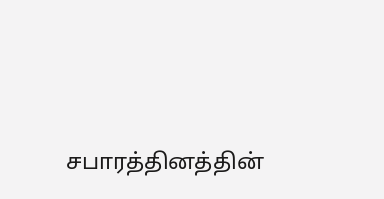சபாரத்தினத்தின்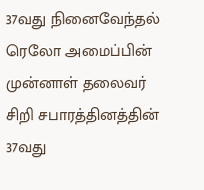37வது நினைவேந்தல் ரெலோ அமைப்பின் முன்னாள் தலைவர் சிறி சபாரத்தினத்தின் 37வது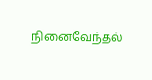நினைவேந்தல்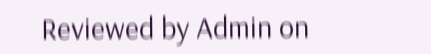Reviewed by Admin on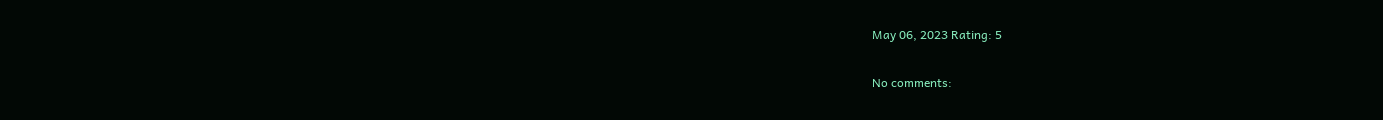May 06, 2023 Rating: 5

No comments: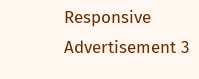Responsive Advertisement 3